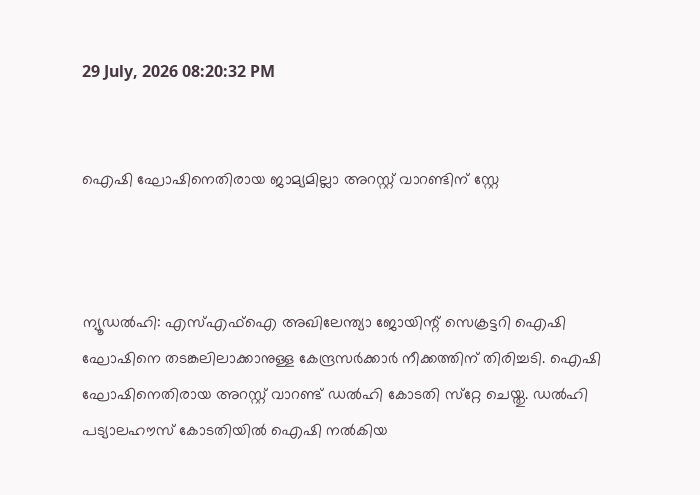29 July, 2026 08:20:32 PM


ഐഷി ഘോഷിനെതിരായ ജാമ്യമില്ലാ അറസ്റ്റ് വാറണ്ടിന് സ്റ്റേ



ന്യൂഡല്‍ഹി: എസ്എഫ്‌ഐ അഖിലേന്ത്യാ ജോയിന്റ് സെക്രട്ടറി ഐഷി ഘോഷിനെ തടങ്കലിലാക്കാനുള്ള കേന്ദ്രസര്‍ക്കാര്‍ നീക്കത്തിന് തിരിച്ചടി. ഐഷി ഘോഷിനെതിരായ അറസ്റ്റ് വാറണ്ട് ഡല്‍ഹി കോടതി സ്‌റ്റേ ചെയ്തു. ഡല്‍ഹി പട്യാലഹൗസ് കോടതിയില്‍ ഐഷി നല്‍കിയ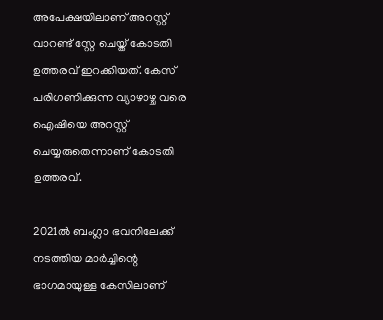അപേക്ഷയിലാണ് അറസ്റ്റ് വാറണ്ട് സ്റ്റേ ചെയ്ത് കോടതി ഉത്തരവ് ഇറക്കിയത്. കേസ് പരിഗണിക്കുന്ന വ്യാഴാഴ്ച വരെ ഐഷിയെ അറസ്റ്റ് ചെയ്യരുതെന്നാണ് കോടതി ഉത്തരവ്.

2021ല്‍ ബംഗ്ലാ ഭവനിലേക്ക് നടത്തിയ മാര്‍ച്ചിന്റെ ഭാഗമായുള്ള കേസിലാണ്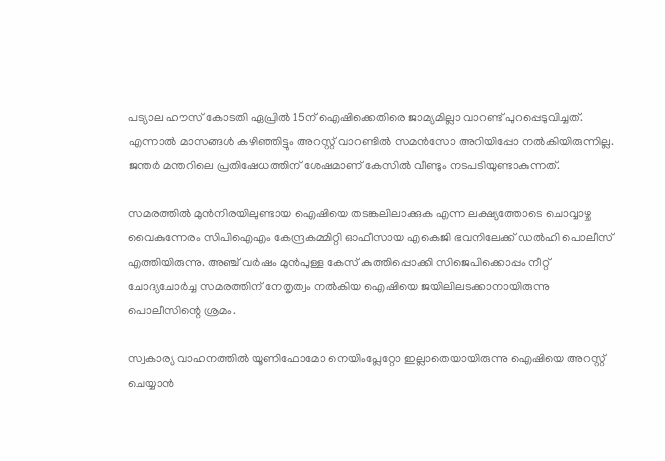പട്യാല ഹൗസ് കോടതി ഏപ്രില്‍ 15ന് ഐഷിക്കെതിരെ ജാമ്യമില്ലാ വാറണ്ട് പുറപ്പെടുവിച്ചത്. എന്നാല്‍ മാസങ്ങള്‍ കഴിഞ്ഞിട്ടും അറസ്റ്റ് വാറണ്ടില്‍ സമന്‍സോ അറിയിപ്പോ നല്‍കിയിരുന്നില്ല. ജന്തര്‍ മന്തറിലെ പ്രതിഷേധത്തിന് ശേഷമാണ് കേസില്‍ വീണ്ടും നടപടിയുണ്ടാകുന്നത്.

സമരത്തില്‍ മുന്‍നിരയിലുണ്ടായ ഐഷിയെ തടങ്കലിലാക്കുക എന്ന ലക്ഷ്യത്തോടെ ചൊവ്വാഴ്ച വൈകുന്നേരം സിപിഐഎം കേന്ദ്രകമ്മിറ്റി ഓഫീസായ എകെജി ഭവനിലേക്ക് ഡല്‍ഹി പൊലീസ് എത്തിയിരുന്നു. അഞ്ച് വര്‍ഷം മുന്‍പുള്ള കേസ് കുത്തിപ്പൊക്കി സിജെപിക്കൊപ്പം നീറ്റ് ചോദ്യചോര്‍ച്ച സമരത്തിന് നേതൃത്വം നല്‍കിയ ഐഷിയെ ജയിലിലടക്കാനായിരുന്നു പൊലീസിന്റെ ശ്രമം.

സ്വകാര്യ വാഹനത്തില്‍ യൂണിഫോമോ നെയിംപ്ലേറ്റോ ഇല്ലാതെയായിരുന്നു ഐഷിയെ അറസ്റ്റ് ചെയ്യാൻ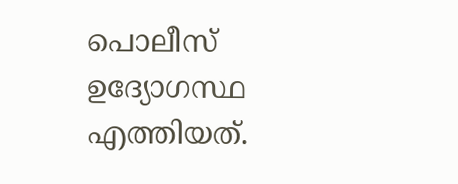പൊലീസ് ഉദ്യോഗസ്ഥ എത്തിയത്.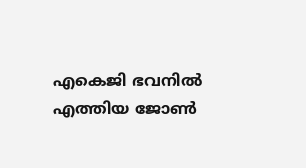എകെജി ഭവനിൽ എത്തിയ ജോൺ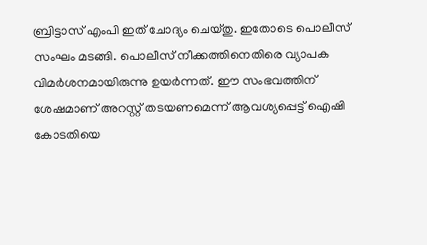ബ്രിട്ടാസ് എംപി ഇത് ചോദ്യം ചെയ്തു. ഇതോടെ പൊലീസ് സംഘം മടങ്ങി. പൊലീസ് നീക്കത്തിനെതിരെ വ്യാപക വിമർശനമായിരുന്നു ഉയർന്നത്. ഈ സംഭവത്തിന് ശേഷമാണ് അറസ്റ്റ് തടയണമെന്ന് ആവശ്യപ്പെട്ട് ഐഷി കോടതിയെ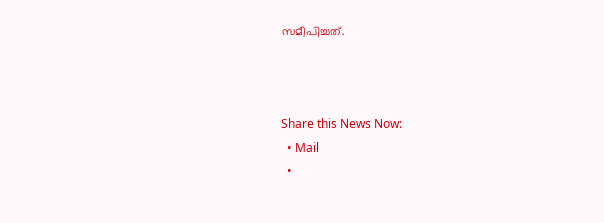സമീപിച്ചത്.



Share this News Now:
  • Mail
  •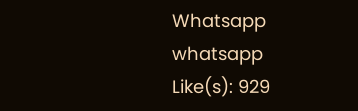Whatsapp whatsapp
Like(s): 929